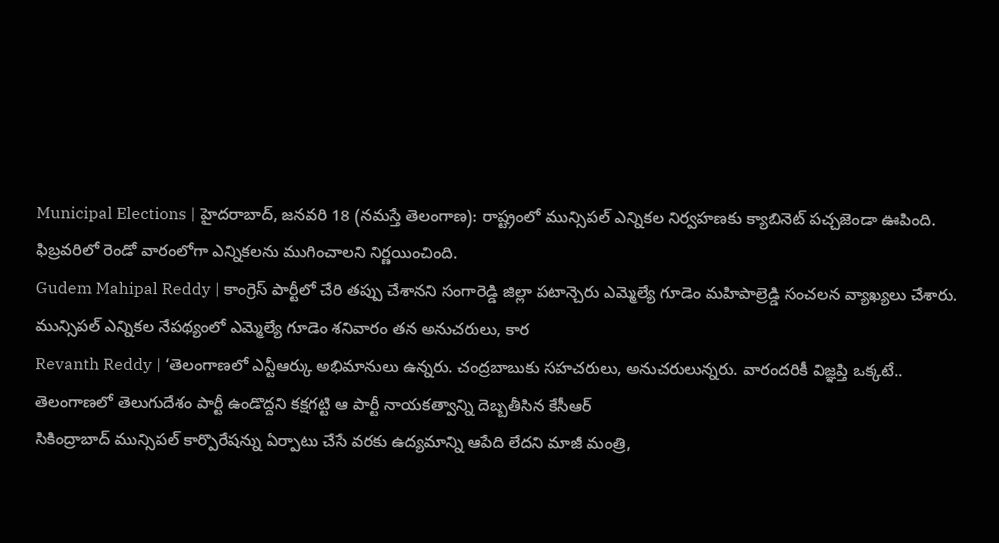Municipal Elections | హైదరాబాద్, జనవరి 18 (నమస్తే తెలంగాణ): రాష్ట్రంలో మున్సిపల్ ఎన్నికల నిర్వహణకు క్యాబినెట్ పచ్చజెండా ఊపింది. ఫిబ్రవరిలో రెండో వారంలోగా ఎన్నికలను ముగించాలని నిర్ణయించింది.
Gudem Mahipal Reddy | కాంగ్రెస్ పార్టీలో చేరి తప్పు చేశానని సంగారెడ్డి జిల్లా పటాన్చెరు ఎమ్మెల్యే గూడెం మహిపాల్రెడ్డి సంచలన వ్యాఖ్యలు చేశారు. మున్సిపల్ ఎన్నికల నేపథ్యంలో ఎమ్మెల్యే గూడెం శనివారం తన అనుచరులు, కార
Revanth Reddy | ‘తెలంగాణలో ఎన్టీఆర్కు అభిమానులు ఉన్నరు. చంద్రబాబుకు సహచరులు, అనుచరులున్నరు. వారందరికీ విజ్ఞప్తి ఒక్కటే.. తెలంగాణలో తెలుగుదేశం పార్టీ ఉండొద్దని కక్షగట్టి ఆ పార్టీ నాయకత్వాన్ని దెబ్బతీసిన కేసీఆర్
సికింద్రాబాద్ మున్సిపల్ కార్పొరేషన్ను ఏర్పాటు చేసే వరకు ఉద్యమాన్ని ఆపేది లేదని మాజీ మంత్రి,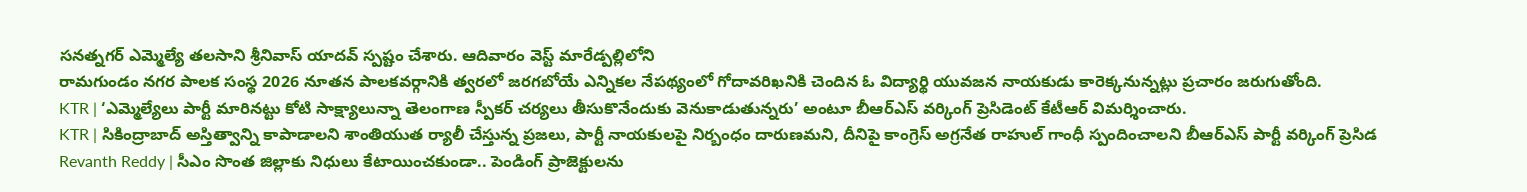సనత్నగర్ ఎమ్మెల్యే తలసాని శ్రీనివాస్ యాదవ్ స్పష్టం చేశారు. ఆదివారం వెస్ట్ మారేడ్పల్లిలోని
రామగుండం నగర పాలక సంస్థ 2026 నూతన పాలకవర్గానికి త్వరలో జరగబోయే ఎన్నికల నేపథ్యంలో గోదావరిఖనికి చెందిన ఓ విద్యార్థి యువజన నాయకుడు కారెక్కనున్నట్లు ప్రచారం జరుగుతోంది.
KTR | ‘ఎమ్మెల్యేలు పార్టీ మారినట్టు కోటి సాక్ష్యాలున్నా తెలంగాణ స్పీకర్ చర్యలు తీసుకొనేందుకు వెనుకాడుతున్నరు’ అంటూ బీఆర్ఎస్ వర్కింగ్ ప్రెసిడెంట్ కేటీఆర్ విమర్శించారు.
KTR | సికింద్రాబాద్ అస్తిత్వాన్ని కాపాడాలని శాంతియుత ర్యాలీ చేస్తున్న ప్రజలు, పార్టీ నాయకులపై నిర్బంధం దారుణమని, దీనిపై కాంగ్రెస్ అగ్రనేత రాహుల్ గాంధీ స్పందించాలని బీఆర్ఎస్ పార్టీ వర్కింగ్ ప్రెసిడ
Revanth Reddy | సీఎం సొంత జిల్లాకు నిధులు కేటాయించకుండా.. పెండింగ్ ప్రాజెక్టులను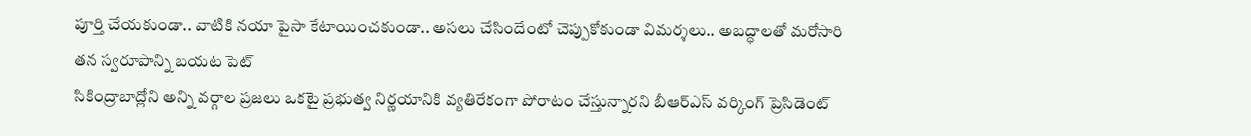పూర్తి చేయకుండా.. వాటికి నయా పైసా కేటాయించకుండా.. అసలు చేసిందేంటో చెప్పుకోకుండా విమర్శలు.. అబద్ధాలతో మరోసారి తన స్వరూపాన్ని బయట పెట్
సికింద్రాబాద్లోని అన్ని వర్గాల ప్రజలు ఒకటై ప్రభుత్వ నిర్ణయానికి వ్యతిరేకంగా పోరాటం చేస్తున్నారని బీఆర్ఎస్ వర్కింగ్ ప్రెసిడెంట్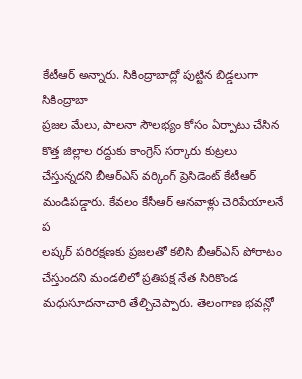కేటీఆర్ అన్నారు. సికింద్రాబాద్లో పుట్టిన బిడ్డలుగా సికింద్రాబా
ప్రజల మేలు, పాలనా సౌలభ్యం కోసం ఏర్పాటు చేసిన కొత్త జిల్లాల రద్దుకు కాంగ్రెస్ సర్కారు కుట్రలు చేస్తున్నదని బీఆర్ఎస్ వర్కింగ్ ప్రెసిడెంట్ కేటీఆర్ మండిపడ్డారు. కేవలం కేసీఆర్ ఆనవాళ్లు చెరిపేయాలనే ప
లష్కర్ పరిరక్షణకు ప్రజలతో కలిసి బీఆర్ఎస్ పోరాటం చేస్తుందని మండలిలో ప్రతిపక్ష నేత సిరికొండ మధుసూదనాచారి తేల్చిచెప్పారు. తెలంగాణ భవన్లో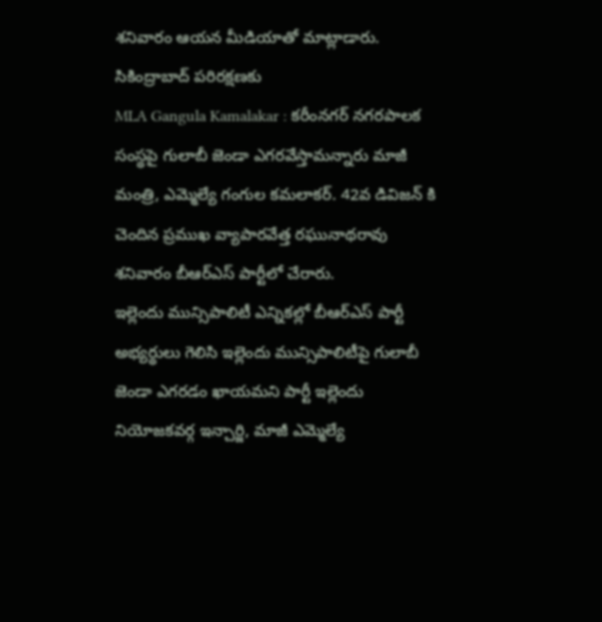శనివారం ఆయన మీడియాతో మాట్లాడారు. సికింద్రాబాద్ పరిరక్షణకు
MLA Gangula Kamalakar : కరీంనగర్ నగరపాలక సంస్థపై గులాబీ జెండా ఎగరవేస్తామన్నారు మాజీ మంత్రి, ఎమ్మెల్యే గంగుల కమలాకర్. 42వ డివిజన్ కి చెందిన ప్రముఖ వ్యాపారవేత్త రఘునాథరావు శనివారం బీఆర్ఎస్ పార్టీలో చేరారు.
ఇల్లెందు మున్సిపాలిటీ ఎన్నికల్లో బీఆర్ఎస్ పార్టీ అభ్యర్థులు గెలిసి ఇల్లెందు మున్సిపాలిటీపై గులాబీ జెండా ఎగరడం ఖాయమని పార్టీ ఇల్లెందు నియోజకవర్గ ఇన్చార్జి, మాజీ ఎమ్మెల్యే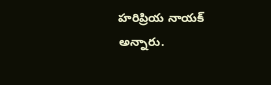హరిప్రియ నాయక్ అన్నారు.